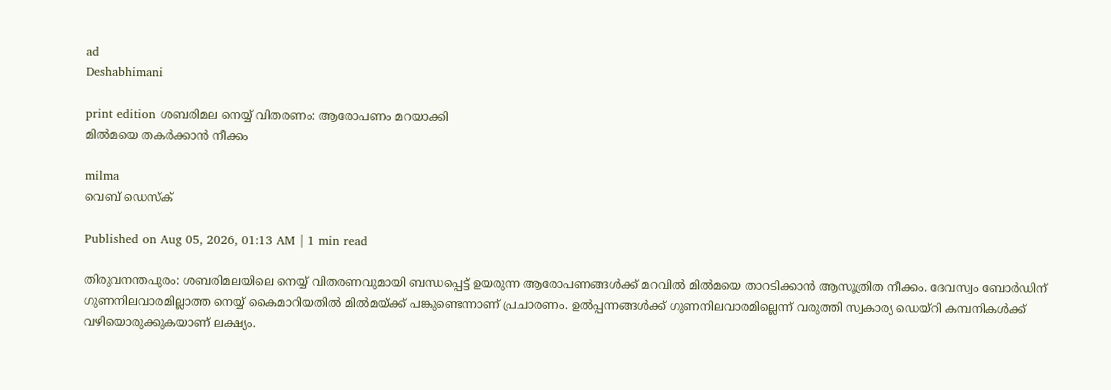ad
Deshabhimani

print edition ശബരിമല നെയ്യ്‌ വിതരണം: ആരോപണം മറയാക്കി
മിൽമയെ തകർക്കാൻ നീക്കം

milma
വെബ് ഡെസ്ക്

Published on Aug 05, 2026, 01:13 AM | 1 min read

തിരുവനന്തപുരം: ശബരിമലയിലെ നെയ്യ്‌ വിതരണവുമായി ബന്ധപ്പെട്ട്‌ ഉയരുന്ന ആരോപണങ്ങൾക്ക്‌ മറവിൽ മിൽമയെ താറടിക്കാൻ ആസൂത്രിത നീക്കം. ദേവസ്വം ബോർഡിന്‌ ഗുണനിലവാരമില്ലാത്ത നെയ്യ്‌ കൈമാറിയതിൽ മിൽമയ്ക്ക്‌ പങ്കുണ്ടെന്നാണ്‌ പ്രചാരണം. ഉൽപ്പന്നങ്ങൾക്ക്‌ ഗുണനിലവാരമില്ലെന്ന്‌ വരുത്തി സ്വകാര്യ ഡെയ്‌റി കമ്പനികൾക്ക്‌ വഴിയൊരുക്കുകയാണ്‌ ലക്ഷ്യം.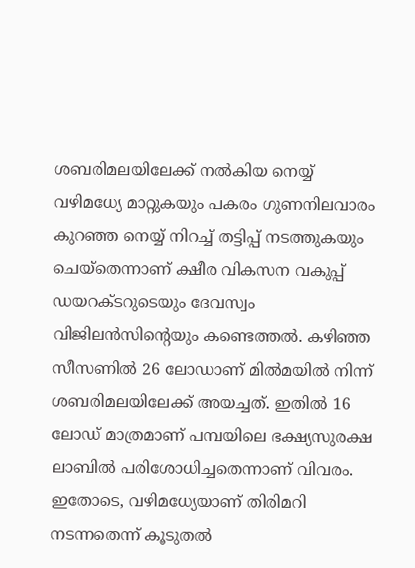ശബരിമലയിലേക്ക്‌ നൽകിയ നെയ്യ്‌ വഴിമധ്യേ മാറ്റുകയും പകരം ഗുണനിലവാരം കുറഞ്ഞ നെയ്യ്‌ നിറച്ച്‌ തട്ടിപ്പ്‌ നടത്തുകയും ചെയ്തെന്നാണ്‌ ക്ഷീര വികസന വകുപ്പ്‌ ഡയറക്ടറുടെയും ദേവസ്വം വിജിലൻസിന്റെയും കണ്ടെത്തൽ. കഴിഞ്ഞ സീസണിൽ 26 ലോഡാണ്‌ മിൽമയിൽ നിന്ന്‌ ശബരിമലയിലേക്ക്‌ അയച്ചത്‌. ഇതിൽ 16 ലോഡ്‌ മാത്രമാണ്‌ പമ്പയിലെ ഭക്ഷ്യസുരക്ഷ ലാബിൽ പരിശോധിച്ചതെന്നാണ്‌ വിവരം. ഇതോടെ, വഴിമധ്യേയാണ്‌ തിരിമറി നടന്നതെന്ന്‌ കൂടുതൽ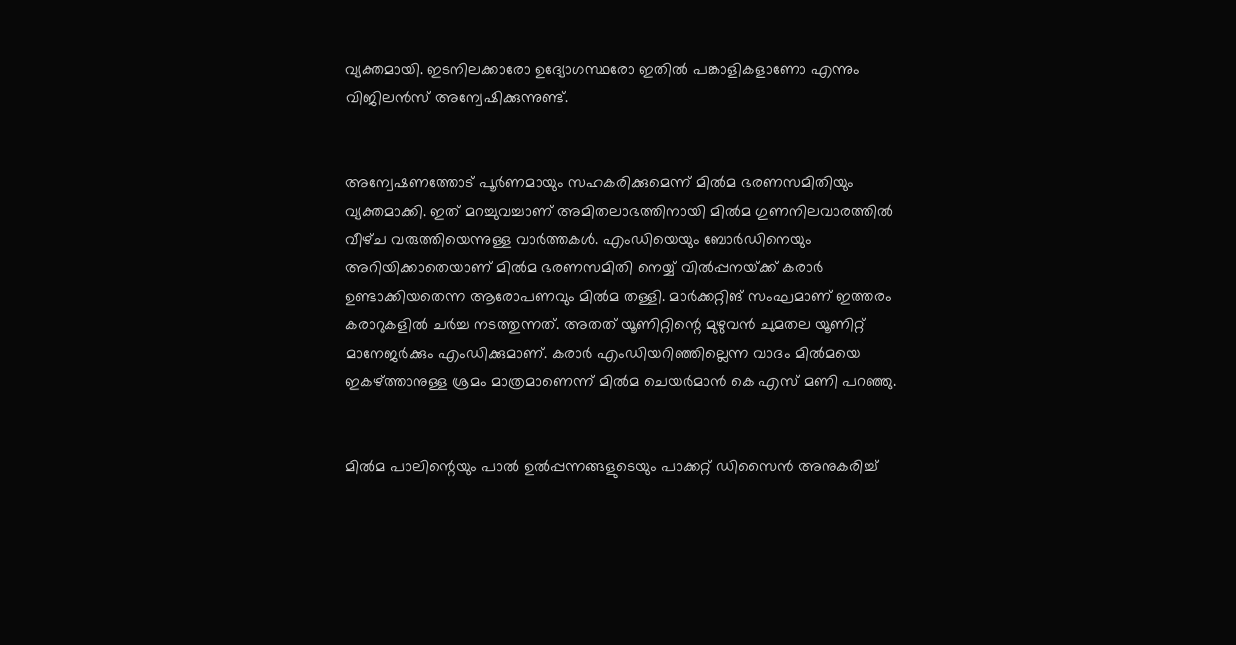വ്യക്തമായി. ഇടനിലക്കാരോ ഉദ്യോഗസ്ഥരോ ഇതിൽ പങ്കാളികളാണോ എന്നും വിജിലൻസ്‌ അന്വേഷിക്കുന്നുണ്ട്‌.


അന്വേഷണത്തോട്‌ പൂർണമായും സഹകരിക്കുമെന്ന്‌ മിൽമ ഭരണസമിതിയും വ്യക്തമാക്കി. ഇത്‌ മറച്ചുവച്ചാണ്‌ അമിതലാഭത്തിനായി മിൽമ ഗുണനിലവാരത്തിൽ വീഴ്‌ച വരുത്തിയെന്നുള്ള വാർത്തകൾ. എംഡിയെയും ബോർഡിനെയും അറിയിക്കാതെയാണ്‌ മില്‍മ ഭരണസമിതി നെയ്യ് വില്‍പ്പനയ്‌ക്ക്‌ കരാർ ഉണ്ടാക്കിയതെന്ന ആരോപണവും മിൽമ തള്ളി. മാർക്കറ്റിങ്‌ സംഘമാണ്‌ ഇത്തരം കരാറുകളിൽ ചർച്ച നടത്തുന്നത്‌. അതത്‌ യൂണിറ്റിന്റെ മുഴുവൻ ചുമതല യൂണിറ്റ്‌ മാനേജർക്കും എംഡിക്കുമാണ്‌. കരാർ എംഡിയറിഞ്ഞില്ലെന്ന വാദം മിൽമയെ ഇകഴ്‌ത്താനുള്ള ശ്രമം മാത്രമാണെന്ന്‌ മിൽമ ചെയർമാൻ കെ എസ്‌ മണി പറഞ്ഞു.


മിൽമ പാലിന്റെയും പാൽ ഉൽപ്പന്നങ്ങളുടെയും പാക്കറ്റ് ഡിസൈൻ അനുകരിച്ച്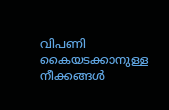വിപണി കൈയടക്കാനുള്ള നീക്കങ്ങൾ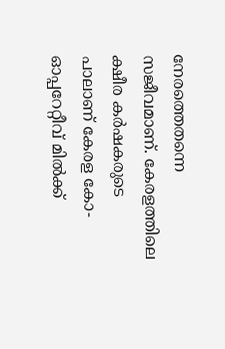നേരത്തെതന്നെ സജീവമാണ്‌. കേരളത്തിലെ ക്ഷീര കര്‍ഷകരുടെ പാലാണ് കേരള കോ-ഓപ്പറേറ്റീവ് മില്‍ക്ക്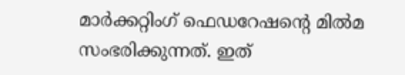മാര്‍ക്കറ്റിംഗ് ഫെഡറേഷന്റെ മില്‍മ സംഭരിക്കുന്നത്. ഇത്‌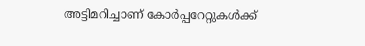അട്ടിമറിച്ചാണ്‌ കോർപ്പറേറ്റുകൾക്ക്‌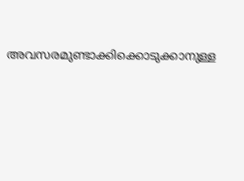അവസരമുണ്ടാക്കിക്കൊടുക്കാനുള്ള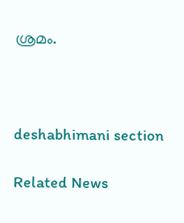ശ്രമം.



deshabhimani section

Related News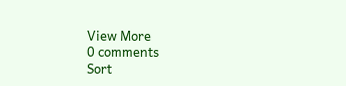View More
0 comments
Sort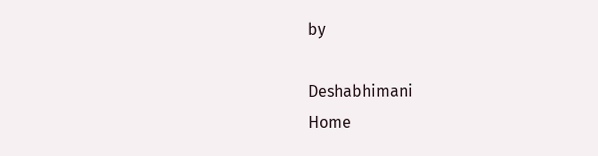by

Deshabhimani
Home